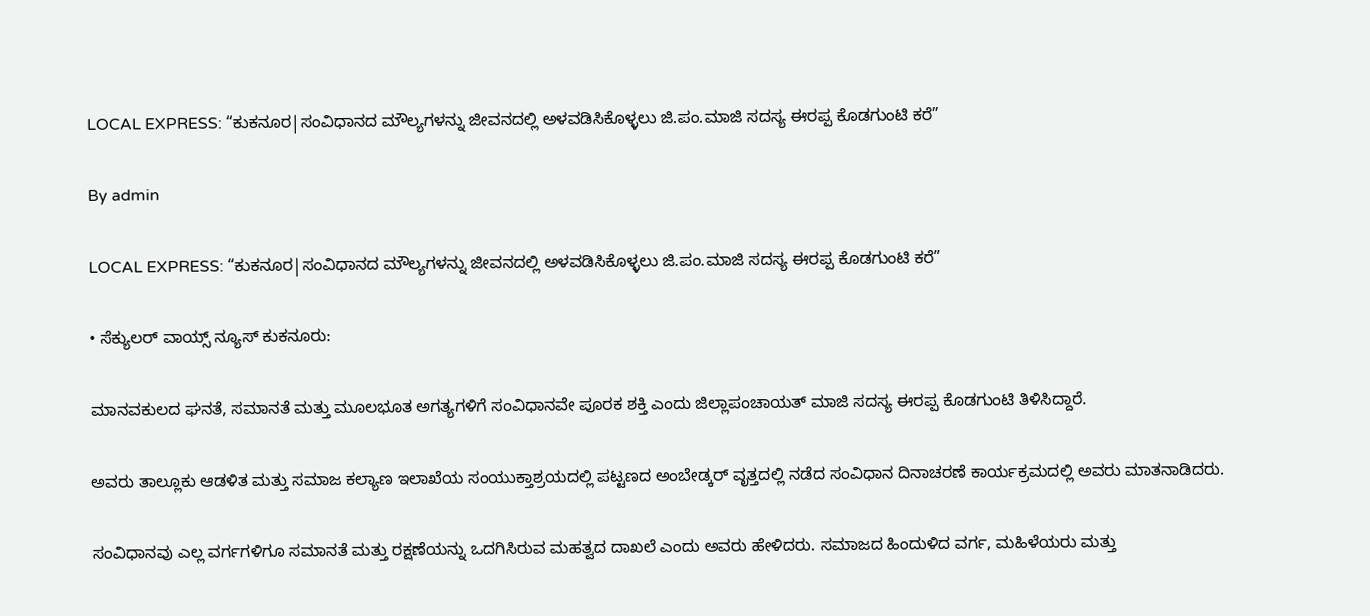LOCAL EXPRESS: “ಕುಕನೂರ|ಸಂವಿಧಾನದ ಮೌಲ್ಯಗಳನ್ನು ಜೀವನದಲ್ಲಿ ಅಳವಡಿಸಿಕೊಳ್ಳಲು ಜಿ.ಪಂ.ಮಾಜಿ ಸದಸ್ಯ ಈರಪ್ಪ ಕೊಡಗುಂಟಿ ಕರೆ”

By admin

LOCAL EXPRESS: “ಕುಕನೂರ|ಸಂವಿಧಾನದ ಮೌಲ್ಯಗಳನ್ನು ಜೀವನದಲ್ಲಿ ಅಳವಡಿಸಿಕೊಳ್ಳಲು ಜಿ.ಪಂ.ಮಾಜಿ ಸದಸ್ಯ ಈರಪ್ಪ ಕೊಡಗುಂಟಿ ಕರೆ”

• ಸೆಕ್ಯುಲರ್‌ ವಾಯ್ಸ್‌ ನ್ಯೂಸ್‌ ಕುಕನೂರು:

ಮಾನವಕುಲದ ಘನತೆ, ಸಮಾನತೆ ಮತ್ತು ಮೂಲಭೂತ ಅಗತ್ಯಗಳಿಗೆ ಸಂವಿಧಾನವೇ ಪೂರಕ ಶಕ್ತಿ ಎಂದು ಜಿಲ್ಲಾಪಂಚಾಯತ್ ಮಾಜಿ ಸದಸ್ಯ ಈರಪ್ಪ ಕೊಡಗುಂಟಿ ತಿಳಿಸಿದ್ದಾರೆ.

ಅವರು ತಾಲ್ಲೂಕು ಆಡಳಿತ ಮತ್ತು ಸಮಾಜ ಕಲ್ಯಾಣ ಇಲಾಖೆಯ ಸಂಯುಕ್ತಾಶ್ರಯದಲ್ಲಿ ಪಟ್ಟಣದ ಅಂಬೇಡ್ಕರ್ ವೃತ್ತದಲ್ಲಿ ನಡೆದ ಸಂವಿಧಾನ ದಿನಾಚರಣೆ ಕಾರ್ಯಕ್ರಮದಲ್ಲಿ ಅವರು ಮಾತನಾಡಿದರು.

ಸಂವಿಧಾನವು ಎಲ್ಲ ವರ್ಗಗಳಿಗೂ ಸಮಾನತೆ ಮತ್ತು ರಕ್ಷಣೆಯನ್ನು ಒದಗಿಸಿರುವ ಮಹತ್ವದ ದಾಖಲೆ ಎಂದು ಅವರು ಹೇಳಿದರು. ಸಮಾಜದ ಹಿಂದುಳಿದ ವರ್ಗ, ಮಹಿಳೆಯರು ಮತ್ತು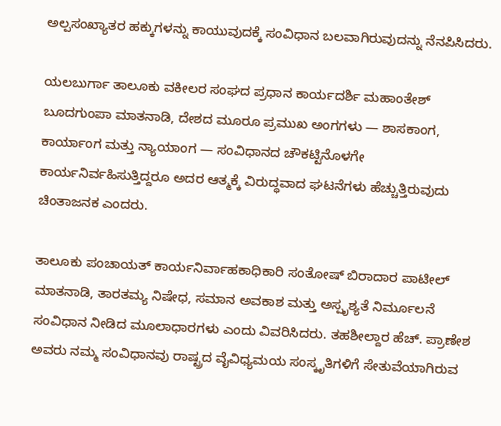ಅಲ್ಪಸಂಖ್ಯಾತರ ಹಕ್ಕುಗಳನ್ನು ಕಾಯುವುದಕ್ಕೆ ಸಂವಿಧಾನ ಬಲವಾಗಿರುವುದನ್ನು ನೆನಪಿಸಿದರು.

ಯಲಬುರ್ಗಾ ತಾಲೂಕು ವಕೀಲರ ಸಂಘದ ಪ್ರಧಾನ ಕಾರ್ಯದರ್ಶಿ ಮಹಾಂತೇಶ್ ಬೂದಗುಂಪಾ ಮಾತನಾಡಿ, ದೇಶದ ಮೂರೂ ಪ್ರಮುಖ ಅಂಗಗಳು — ಶಾಸಕಾಂಗ, ಕಾರ್ಯಾಂಗ ಮತ್ತು ನ್ಯಾಯಾಂಗ — ಸಂವಿಧಾನದ ಚೌಕಟ್ಟಿನೊಳಗೇ ಕಾರ್ಯನಿರ್ವಹಿಸುತ್ತಿದ್ದರೂ ಅದರ ಆತ್ಮಕ್ಕೆ ವಿರುದ್ಧವಾದ ಘಟನೆಗಳು ಹೆಚ್ಚುತ್ತಿರುವುದು ಚಿಂತಾಜನಕ ಎಂದರು.

ತಾಲೂಕು ಪಂಚಾಯತ್ ಕಾರ್ಯನಿರ್ವಾಹಕಾಧಿಕಾರಿ ಸಂತೋಷ್ ಬಿರಾದಾರ ಪಾಟೀಲ್ ಮಾತನಾಡಿ, ತಾರತಮ್ಯ ನಿಷೇಧ, ಸಮಾನ ಅವಕಾಶ ಮತ್ತು ಅಸ್ಪೃಶ್ಯತೆ ನಿರ್ಮೂಲನೆ ಸಂವಿಧಾನ ನೀಡಿದ ಮೂಲಾಧಾರಗಳು ಎಂದು ವಿವರಿಸಿದರು. ತಹಶೀಲ್ದಾರ ಹೆಚ್. ಪ್ರಾಣೇಶ ಅವರು ನಮ್ಮ ಸಂವಿಧಾನವು ರಾಷ್ಟ್ರದ ವೈವಿಧ್ಯಮಯ ಸಂಸ್ಕೃತಿಗಳಿಗೆ ಸೇತುವೆಯಾಗಿರುವ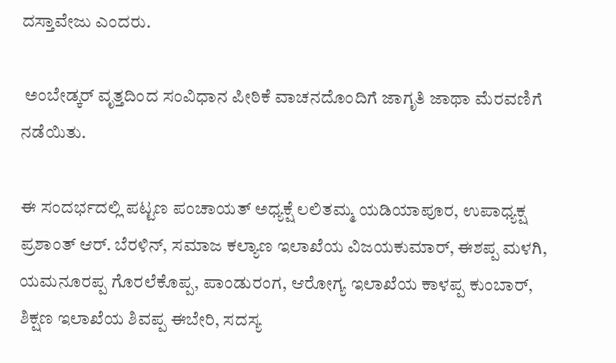ದಸ್ತಾವೇಜು ಎಂದರು.

 ಅಂಬೇಡ್ಕರ್ ವೃತ್ತದಿಂದ ಸಂವಿಧಾನ ಪೀಠಿಕೆ ವಾಚನದೊಂದಿಗೆ ಜಾಗೃತಿ ಜಾಥಾ ಮೆರವಣಿಗೆ ನಡೆಯಿತು.

ಈ ಸಂದರ್ಭದಲ್ಲಿ ಪಟ್ಟಣ ಪಂಚಾಯತ್ ಅಧ್ಯಕ್ಷೆ ಲಲಿತಮ್ಮ ಯಡಿಯಾಪೂರ, ಉಪಾಧ್ಯಕ್ಷ ಪ್ರಶಾಂತ್ ಆರ್. ಬೆರಳಿನ್, ಸಮಾಜ ಕಲ್ಯಾಣ ಇಲಾಖೆಯ ವಿಜಯಕುಮಾರ್, ಈಶಪ್ಪ ಮಳಗಿ, ಯಮನೂರಪ್ಪ ಗೊರಲೆಕೊಪ್ಪ, ಪಾಂಡುರಂಗ, ಆರೋಗ್ಯ ಇಲಾಖೆಯ ಕಾಳಪ್ಪ ಕುಂಬಾರ್, ಶಿಕ್ಷಣ ಇಲಾಖೆಯ ಶಿವಪ್ಪ ಈಬೇರಿ, ಸದಸ್ಯ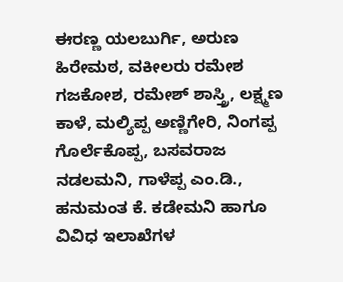ಈರಣ್ಣ ಯಲಬುರ್ಗಿ, ಅರುಣ ಹಿರೇಮಠ, ವಕೀಲರು ರಮೇಶ ಗಜಕೋಶ, ರಮೇಶ್ ಶಾಸ್ತ್ರಿ, ಲಕ್ಷ್ಮಣ ಕಾಳೆ, ಮಲ್ಯಿಪ್ಪ ಅಣ್ಣಿಗೇರಿ, ನಿಂಗಪ್ಪ ಗೊರ್ಲೆಕೊಪ್ಪ, ಬಸವರಾಜ ನಡಲಮನಿ, ಗಾಳೆಪ್ಪ ಎಂ.ಡಿ., ಹನುಮಂತ ಕೆ. ಕಡೇಮನಿ ಹಾಗೂ ವಿವಿಧ ಇಲಾಖೆಗಳ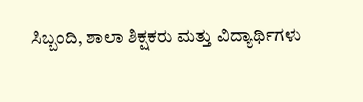ಸಿಬ್ಬಂದಿ, ಶಾಲಾ ಶಿಕ್ಷಕರು ಮತ್ತು ವಿದ್ಯಾರ್ಥಿಗಳು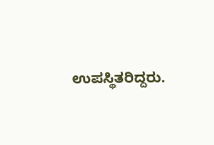ಉಪಸ್ಥಿತರಿದ್ದರು.